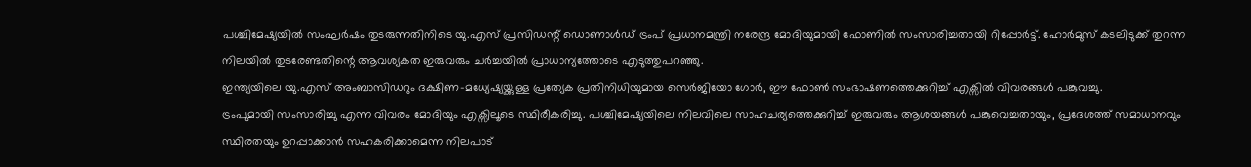പശ്ചിമേഷ്യയിൽ സംഘർഷം തുടരുന്നതിനിടെ യു.എസ് പ്രസിഡന്റ് ഡൊണാൾഡ് ട്രംപ് പ്രധാനമന്ത്രി നരേന്ദ്ര മോദിയുമായി ഫോണിൽ സംസാരിച്ചതായി റിപ്പോർട്ട്. ഹോർമുസ് കടലിടുക്ക് തുറന്ന നിലയിൽ തുടരേണ്ടതിന്റെ ആവശ്യകത ഇരുവരും ചർച്ചയിൽ പ്രാധാന്യത്തോടെ എടുത്തുപറഞ്ഞു.
ഇന്ത്യയിലെ യു.എസ് അംബാസിഡറും ദക്ഷിണ-മധ്യേഷ്യയ്ക്കുള്ള പ്രത്യേക പ്രതിനിധിയുമായ സെർജിയോ ഗോർ, ഈ ഫോൺ സംഭാഷണത്തെക്കുറിച്ച് എക്സിൽ വിവരങ്ങൾ പങ്കുവച്ചു.
ട്രംപുമായി സംസാരിച്ചു എന്ന വിവരം മോദിയും എക്സിലൂടെ സ്ഥിരീകരിച്ചു. പശ്ചിമേഷ്യയിലെ നിലവിലെ സാഹചര്യത്തെക്കുറിച്ച് ഇരുവരും ആശയങ്ങൾ പങ്കുവെച്ചതായും, പ്രദേശത്ത് സമാധാനവും സ്ഥിരതയും ഉറപ്പാക്കാൻ സഹകരിക്കാമെന്ന നിലപാട്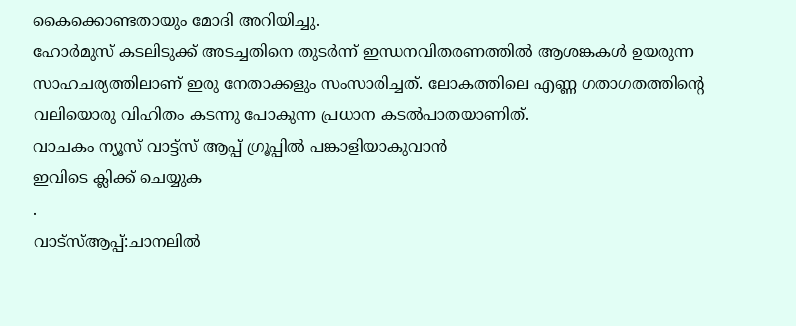കൈക്കൊണ്ടതായും മോദി അറിയിച്ചു.
ഹോർമുസ് കടലിടുക്ക് അടച്ചതിനെ തുടർന്ന് ഇന്ധനവിതരണത്തിൽ ആശങ്കകൾ ഉയരുന്ന സാഹചര്യത്തിലാണ് ഇരു നേതാക്കളും സംസാരിച്ചത്. ലോകത്തിലെ എണ്ണ ഗതാഗതത്തിന്റെ വലിയൊരു വിഹിതം കടന്നു പോകുന്ന പ്രധാന കടൽപാതയാണിത്.
വാചകം ന്യൂസ് വാട്ട്സ് ആപ്പ് ഗ്രൂപ്പിൽ പങ്കാളിയാകുവാൻ
ഇവിടെ ക്ലിക്ക് ചെയ്യുക
.
വാട്സ്ആപ്പ്:ചാനലിൽ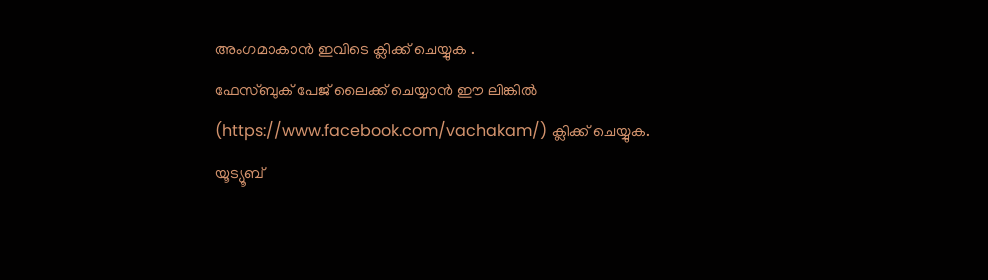അംഗമാകാൻ ഇവിടെ ക്ലിക്ക് ചെയ്യുക .
ഫേസ്ബുക് പേജ് ലൈക്ക് ചെയ്യാൻ ഈ ലിങ്കിൽ (https://www.facebook.com/vachakam/) ക്ലിക്ക് ചെയ്യുക.
യൂട്യൂബ്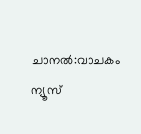ചാനൽ:വാചകം ന്യൂസ്